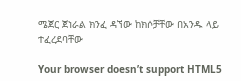ሜጀር ጀነራል ክንፈ ዳኘው ከክሶቻቸው በአንዱ ላይ ተፈረደባቸው

Your browser doesn’t support HTML5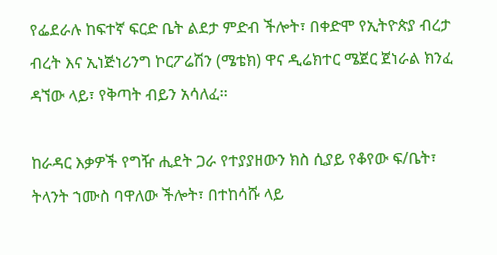የፌደራሉ ከፍተኛ ፍርድ ቤት ልደታ ምድብ ችሎት፣ በቀድሞ የኢትዮጵያ ብረታ ብረት እና ኢነጅነሪንግ ኮርፖሬሽን (ሜቴክ) ዋና ዲሬክተር ሜጀር ጀነራል ክንፈ ዳኘው ላይ፣ የቅጣት ብይን አሳለፈ፡፡

ከራዳር እቃዎች የግዥ ሒደት ጋራ የተያያዘውን ክስ ሲያይ የቆየው ፍ/ቤት፣ ትላንት ኀሙስ ባዋለው ችሎት፣ በተከሳሹ ላይ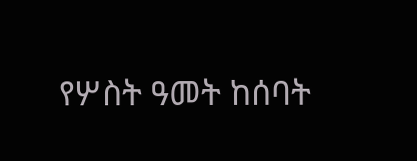የሦስት ዓመት ከሰባት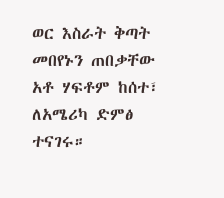ወር እስራት ቅጣት መበየኑን ጠበቃቸው አቶ ሃፍቶም ከሰተ፣ ለአሜሪካ ድምፅ ተናገሩ።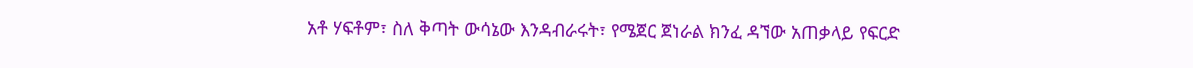አቶ ሃፍቶም፣ ስለ ቅጣት ውሳኔው እንዳብራሩት፣ የሜጀር ጀነራል ክንፈ ዳኘው አጠቃላይ የፍርድ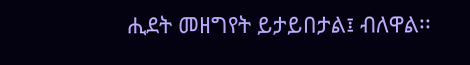ሒደት መዘግየት ይታይበታል፤ ብለዋል፡፡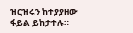ዝርዝሩን ከተያያዘው ፋይል ይከታተሉ።